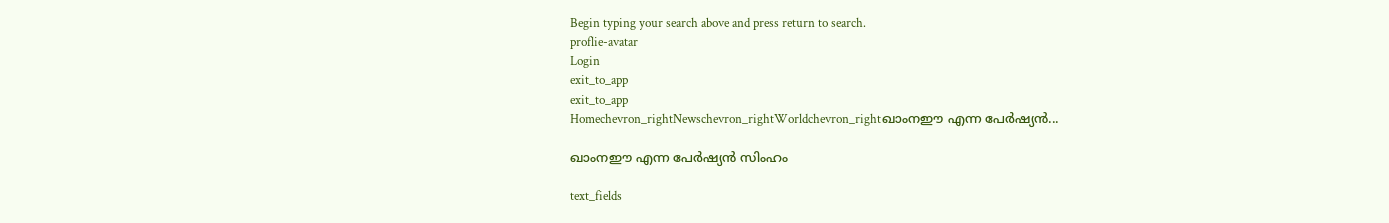Begin typing your search above and press return to search.
proflie-avatar
Login
exit_to_app
exit_to_app
Homechevron_rightNewschevron_rightWorldchevron_rightഖാംനഈ എന്ന പേർഷ്യൻ...

ഖാംനഈ എന്ന പേർഷ്യൻ സിംഹം

text_fields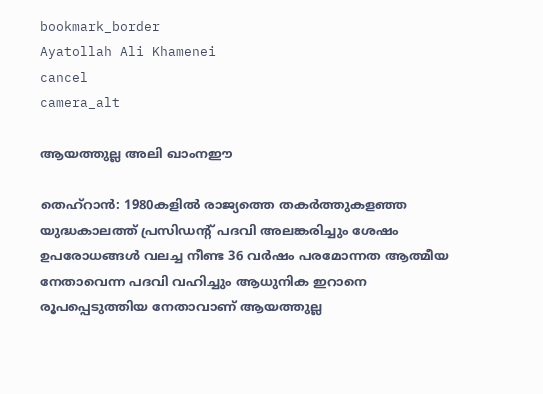bookmark_border
Ayatollah Ali Khamenei
cancel
camera_alt

ആയത്തുല്ല അലി ഖാംനഈ

തെഹ്റാൻ: 1980കളിൽ രാജ്യത്തെ തകർത്തുകളഞ്ഞ യുദ്ധകാലത്ത് പ്രസിഡന്റ് പദവി അലങ്കരിച്ചും ശേഷം ഉപരോധങ്ങൾ വലച്ച നീണ്ട 36 വർഷം പരമോന്നത ആത്മീയ നേതാവെന്ന പദവി വഹിച്ചും ആധുനിക ഇറാനെ രൂപപ്പെടുത്തിയ നേതാവാണ് ആയത്തുല്ല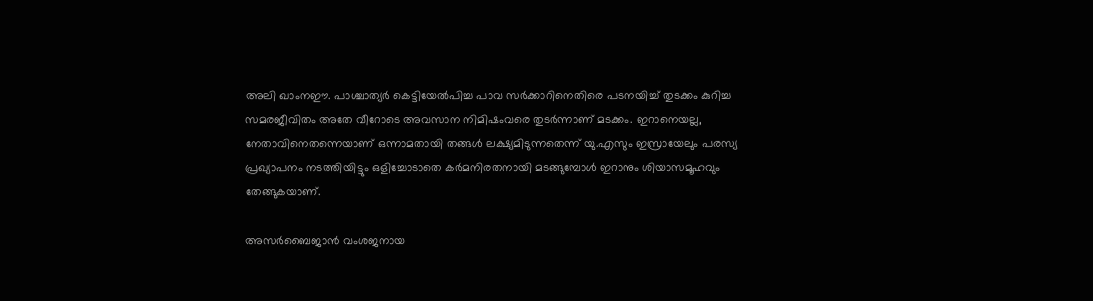അലി ഖാംനഈ. പാശ്ചാത്യർ കെട്ടിയേൽപിച്ച പാവ സർക്കാറിനെതിരെ പടനയിച്ച് തുടക്കം കുറിച്ച സമരജീവിതം അതേ വീറോടെ അവസാന നിമിഷംവരെ തുടർന്നാണ് മടക്കം. ഇറാനെയല്ല, നേതാവിനെതന്നെയാണ് ഒന്നാമതായി തങ്ങൾ ലക്ഷ്യമിടുന്നതെന്ന് യു.എസും ഇസ്രായേലും പരസ്യ പ്രഖ്യാപനം നടത്തിയിട്ടും ഒളിച്ചോടാതെ കർമനിരതനായി മടങ്ങുമ്പോൾ ഇറാനും ശിയാസമൂഹവും തേങ്ങുകയാണ്.

അസർബൈജാൻ വംശജനായ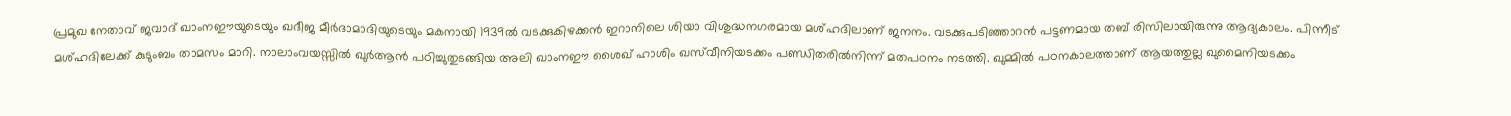പ്രമുഖ നേതാവ് ജവാദ് ഖാംനഈയുടെയും ഖദീജ മീർദാമാദിയുടെയും മകനായി 1939ൽ വടക്കുകിഴക്കൻ ഇറാനിലെ ശിയാ വിശുദ്ധനഗരമായ മശ്ഹദിലാണ് ജനനം. വടക്കുപടിഞ്ഞാറൻ പട്ടണമായ തബ് രിസിലായിരുന്നു ആദ്യകാലം. പിന്നീട് മശ്ഹദിലേക്ക് കുടുംബം താമസം മാറി. നാലാംവയസ്സിൽ ഖുർആൻ പഠിച്ചുതുടങ്ങിയ അലി ഖാംനഈ ശൈഖ് ഹാശിം ഖസ്‍വീനിയടക്കം പണ്ഡിതരിൽനിന്ന് മതപഠനം നടത്തി. ഖുമ്മിൽ പഠനകാലത്താണ് ആയത്തുല്ല ഖുമൈനിയടക്കം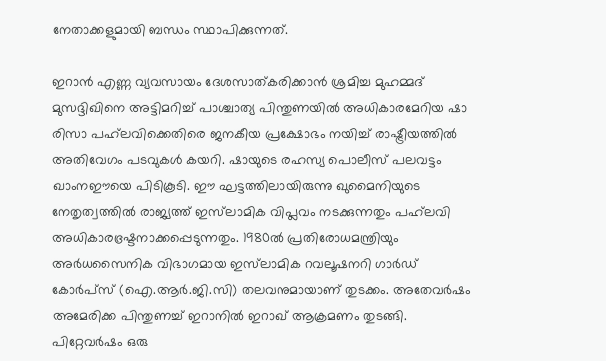നേതാക്കളുമായി ബന്ധം സ്ഥാപിക്കുന്നത്.

ഇറാൻ എണ്ണ വ്യവസായം ദേശസാത്കരിക്കാൻ ശ്രമിച്ച മുഹമ്മദ് മുസദ്ദിഖിനെ അട്ടിമറിച്ച് പാശ്ചാത്യ പിന്തുണയിൽ അധികാരമേറിയ ഷാ രിസാ പഹ്‍ലവിക്കെതിരെ ജനകീയ പ്രക്ഷോഭം നയിച്ച് രാഷ്ട്രീയത്തിൽ അതിവേഗം പടവുകൾ കയറി. ഷായുടെ രഹസ്യ പൊലീസ് പലവട്ടം ഖാംനഈയെ പിടികൂടി. ഈ ഘട്ടത്തിലായിരുന്നു ഖുമൈനിയുടെ നേതൃത്വത്തിൽ രാജ്യത്ത് ഇസ്‍ലാമിക വിപ്ലവം നടക്കുന്നതും പഹ്‍ലവി അധികാരഭ്രഷ്ടനാക്കപ്പെടുന്നതും. 1980ൽ പ്രതിരോധമന്ത്രിയും അർധസൈനിക വിഭാഗമായ ഇസ്‍ലാമിക റവലൂഷനറി ഗാർഡ് കോർപ്സ് (ഐ.ആർ.ജി.സി) തലവനുമായാണ് തുടക്കം. അതേവർഷം അമേരിക്ക പിന്തുണച്ച് ഇറാനിൽ ഇറാഖ് ആക്രമണം തുടങ്ങി. പിറ്റേവർഷം ഒരു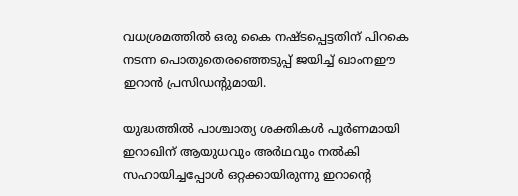വധശ്രമത്തിൽ ഒരു കൈ നഷ്ടപ്പെട്ടതിന് പിറകെ നടന്ന പൊതുതെരഞ്ഞെടുപ്പ് ജയിച്ച് ഖാംനഈ ഇറാൻ പ്രസിഡന്റുമായി.

യുദ്ധത്തിൽ പാശ്ചാത്യ ശക്തികൾ പൂർണമായി ഇറാഖിന് ആയുധവും അർഥവും നൽകി സഹായിച്ചപ്പോൾ ഒറ്റക്കായിരുന്നു ഇറാന്റെ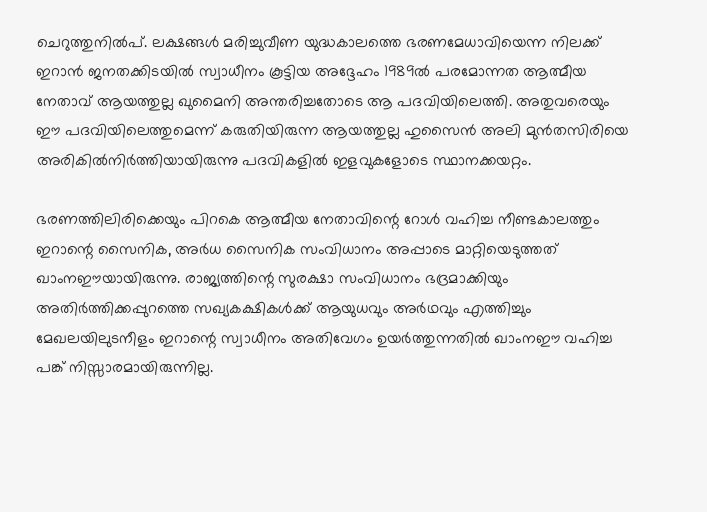ചെറുത്തുനിൽപ്. ലക്ഷങ്ങൾ മരിച്ചുവീണ യുദ്ധകാലത്തെ ഭരണമേധാവിയെന്ന നിലക്ക് ഇറാൻ ജനതക്കിടയിൽ സ്വാധീനം കൂട്ടിയ അദ്ദേഹം 1989ൽ പരമോന്നത ആത്മീയ നേതാവ് ആയത്തുല്ല ഖുമൈനി അന്തരിച്ചതോടെ ആ പദവിയിലെത്തി. അതുവരെയും ഈ പദവിയിലെത്തുമെന്ന് കരുതിയിരുന്ന ആയത്തുല്ല ഹുസൈൻ അലി മുൻതസിരിയെ അരികിൽനിർത്തിയായിരുന്നു പദവികളിൽ ഇളവുകളോടെ സ്ഥാനക്കയറ്റം.

ഭരണത്തിലിരിക്കെയും പിറകെ ആത്മീയ നേതാവിന്റെ റോൾ വഹിച്ച നീണ്ടകാലത്തും ഇറാന്റെ സൈനിക, അർധ സൈനിക സംവിധാനം അപ്പാടെ മാറ്റിയെടുത്തത് ഖാംനഈയായിരുന്നു. രാജ്യത്തിന്റെ സുരക്ഷാ സംവിധാനം ഭദ്രമാക്കിയും അതിർത്തിക്കപ്പുറത്തെ സഖ്യകക്ഷികൾക്ക് ആയുധവും അർഥവും എത്തിച്ചും മേഖലയിലുടനീളം ഇറാന്റെ സ്വാധീനം അതിവേഗം ഉയർത്തുന്നതിൽ ഖാംനഈ വഹിച്ച പങ്ക് നിസ്സാരമായിരുന്നില്ല.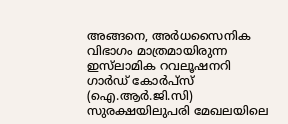അങ്ങനെ, അർധസൈനിക വിഭാഗം മാത്രമായിരുന്ന ഇസ്‍ലാമിക റവലൂഷനറി ഗാർഡ് കോർപ്സ് (ഐ.ആർ.ജി.സി) സുരക്ഷയിലുപരി മേഖലയിലെ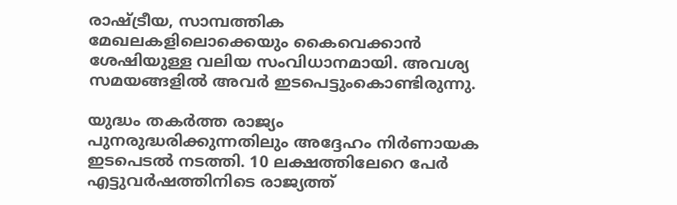രാഷ്ട്രീയ, സാമ്പത്തിക മേഖലകളിലൊക്കെയും കൈവെക്കാൻ ശേഷിയുള്ള വലിയ സംവിധാനമായി. അവശ്യ സമയങ്ങളിൽ അവർ ഇടപെട്ടുംകൊണ്ടിരുന്നു.

യുദ്ധം തകർത്ത രാജ്യം പുനരുദ്ധരിക്കുന്നതിലും അദ്ദേഹം നിർണായക ഇടപെടൽ നടത്തി. 10 ലക്ഷത്തിലേറെ പേർ എട്ടുവർഷത്തിനിടെ രാജ്യത്ത്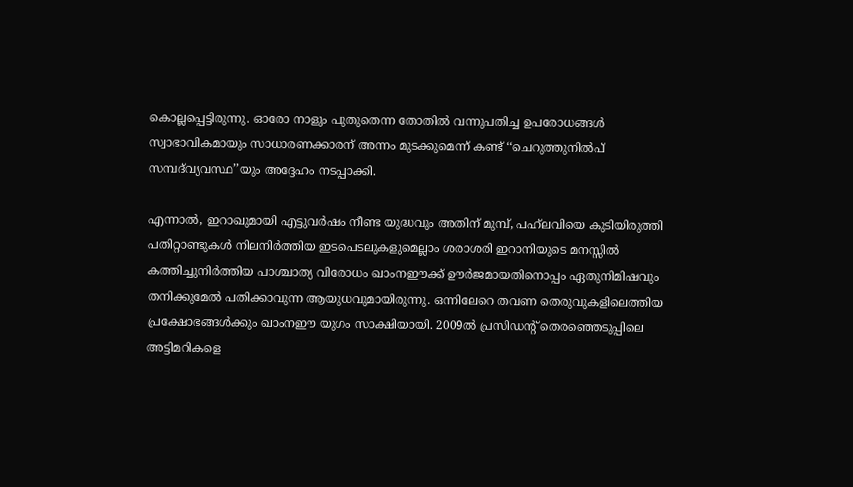കൊല്ലപ്പെട്ടിരുന്നു. ഓരോ നാളും പുതുതെന്ന തോതിൽ വന്നുപതിച്ച ഉപരോധങ്ങൾ സ്വാഭാവികമായും സാധാരണക്കാരന് അന്നം മുടക്കുമെന്ന് കണ്ട് ‘‘ചെറുത്തുനിൽപ് സമ്പദ്‍വ്യവസ്ഥ’’യും അദ്ദേഹം നടപ്പാക്കി.

എന്നാൽ, ഇറാഖുമായി എട്ടുവർഷം നീണ്ട യുദ്ധവും അതിന് മുമ്പ്, പഹ്‍ലവിയെ കുടിയിരുത്തി പതിറ്റാണ്ടുകൾ നിലനിർത്തിയ ഇടപെടലുകളുമെല്ലാം ശരാശരി ഇറാനിയുടെ മനസ്സിൽ കത്തിച്ചുനിർത്തിയ പാശ്ചാത്യ വിരോധം ഖാംനഈക്ക് ഊർജമായതിനൊപ്പം ഏതുനിമിഷവും തനിക്കുമേൽ പതിക്കാവുന്ന ആയുധവുമായിരുന്നു. ഒന്നിലേറെ തവണ തെരുവുകളിലെത്തിയ പ്രക്ഷോഭങ്ങൾക്കും ഖാംനഈ യുഗം സാക്ഷിയായി. 2009ൽ പ്രസിഡന്റ് തെരഞ്ഞെടുപ്പിലെ അട്ടിമറികളെ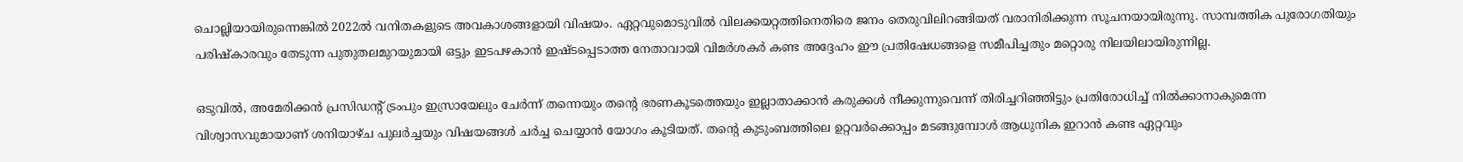ചൊല്ലിയായിരുന്നെങ്കിൽ 2022ൽ വനിതകളുടെ അവകാശങ്ങളായി വിഷയം. ഏറ്റവുമൊടുവിൽ വിലക്കയറ്റത്തിനെതിരെ ജനം തെരുവിലിറങ്ങിയത് വരാനിരിക്കുന്ന സൂചനയായിരുന്നു. സാമ്പത്തിക പുരോഗതിയും പരിഷ്‍കാരവും തേടുന്ന പുതുതലമുറയുമായി ഒട്ടും ഇടപഴകാൻ ഇഷ്ടപ്പെടാത്ത നേതാവായി വിമർശകർ കണ്ട അദ്ദേഹം ഈ പ്രതിഷേധങ്ങളെ സമീപിച്ചതും മറ്റൊരു നിലയിലായിരുന്നില്ല.

ഒടുവിൽ, അമേരിക്കൻ പ്രസിഡന്റ് ട്രംപും ഇസ്രായേലും ചേർന്ന് തന്നെയും തന്റെ ഭരണകൂടത്തെയും ഇല്ലാതാക്കാൻ കരുക്കൾ നീക്കുന്നുവെന്ന് തിരിച്ചറിഞ്ഞിട്ടും പ്രതിരോധിച്ച് നിൽക്കാനാകുമെന്ന വിശ്വാസവുമായാണ് ശനിയാഴ്ച പുലർച്ചയും വിഷയങ്ങൾ ചർച്ച ചെയ്യാൻ യോഗം കൂടിയത്. തന്റെ കുടുംബത്തിലെ ഉറ്റവർക്കൊപ്പം മടങ്ങുമ്പോൾ ആധുനിക ഇറാൻ കണ്ട ഏറ്റവും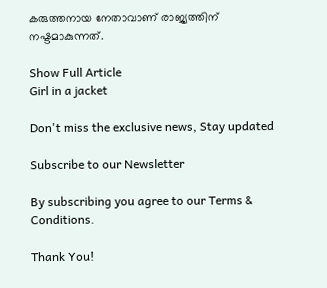കരുത്തനായ നേതാവാണ് രാജ്യത്തിന് നഷ്ടമാകുന്നത്.

Show Full Article
Girl in a jacket

Don't miss the exclusive news, Stay updated

Subscribe to our Newsletter

By subscribing you agree to our Terms & Conditions.

Thank You!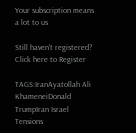Your subscription means a lot to us

Still haven't registered? Click here to Register

TAGS:IranAyatollah Ali KhameneiDonald TrumpIran Israel Tensions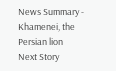News Summary - Khamenei, the Persian lion
Next Story